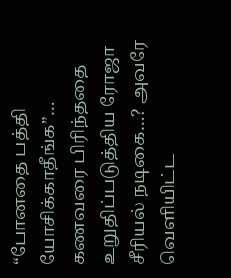“போனதை பத்தி யோசிக்காதீங்க”… கணவரை பிரிந்ததை உறுதிப்படுத்திய ரோஜா சீரியல் நடிகை…? அவரே வெளியிட்ட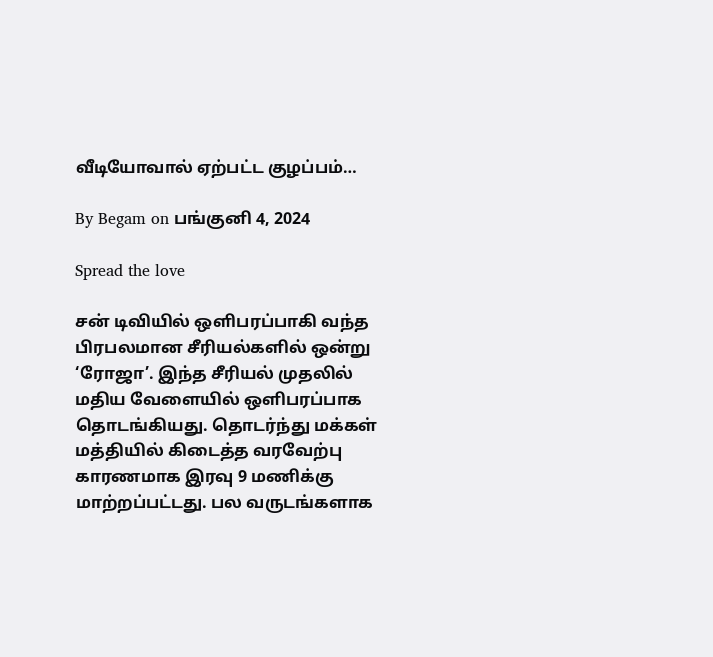வீடியோவால் ஏற்பட்ட குழப்பம்…

By Begam on பங்குனி 4, 2024

Spread the love

சன் டிவியில் ஒளிபரப்பாகி வந்த பிரபலமான சீரியல்களில் ஒன்று ‘ரோஜா’. இந்த சீரியல் முதலில் மதிய வேளையில் ஒளிபரப்பாக தொடங்கியது. தொடர்ந்து மக்கள் மத்தியில் கிடைத்த வரவேற்பு காரணமாக இரவு 9 மணிக்கு மாற்றப்பட்டது. பல வருடங்களாக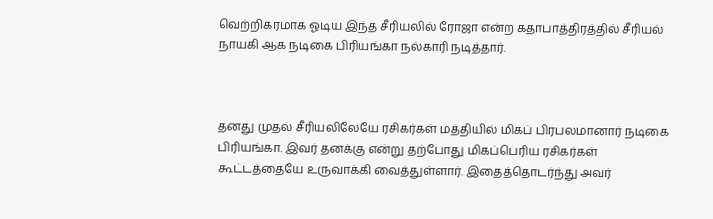வெற்றிகரமாக ஓடிய இந்த சீரியலில் ரோஜா என்ற கதாபாத்திரத்தில் சீரியல் நாயகி ஆக நடிகை பிரியங்கா நல்காரி நடித்தார்.



தனது முதல் சீரியலிலேயே ரசிகர்கள் மத்தியில் மிகப் பிரபலமானார் நடிகை பிரியங்கா. இவர் தனக்கு என்று தற்போது மிகப்பெரிய ரசிகர்கள் கூட்டத்தையே உருவாக்கி வைத்துள்ளார். இதைத்தொடர்ந்து அவர்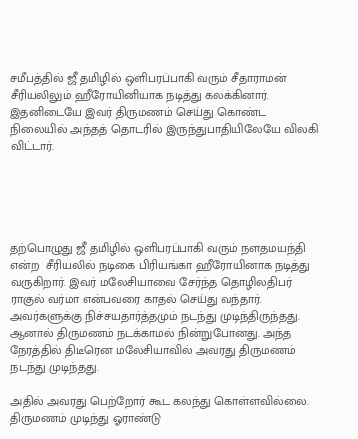சமீபத்தில் ஜீ தமிழில் ஒளிபரப்பாகி வரும் சீதாராமன் சீரியலிலும் ஹீரோயினியாக நடித்து கலக்கினார். இதனிடையே இவர் திருமணம் செய்து கொண்ட நிலையில் அந்தத் தொடரில் இருந்துபாதியிலேயே விலகி விட்டார்.





தற்பொழுது ஜீ தமிழில் ஒளிபரப்பாகி வரும் நளதமயந்தி என்ற  சீரியலில் நடிகை பிரியங்கா ஹீரோயினாக நடித்து வருகிறார். இவர் மலேசியாவை சேர்ந்த தொழிலதிபர் ராகுல் வர்மா என்பவரை காதல் செய்து வந்தார். அவர்களுக்கு நிச்சயதார்த்தமும் நடந்து முடிந்திருந்தது. ஆனால் திருமணம் நடக்காமல் நின்றுபோனது. அந்த நேரத்தில் திடீரென மலேசியாவில் அவரது திருமணம் நடந்து முடிந்தது.

அதில் அவரது பெற்றோர் கூட கலந்து கொள்ளவில்லை. திருமணம் முடிந்து ஓராண்டு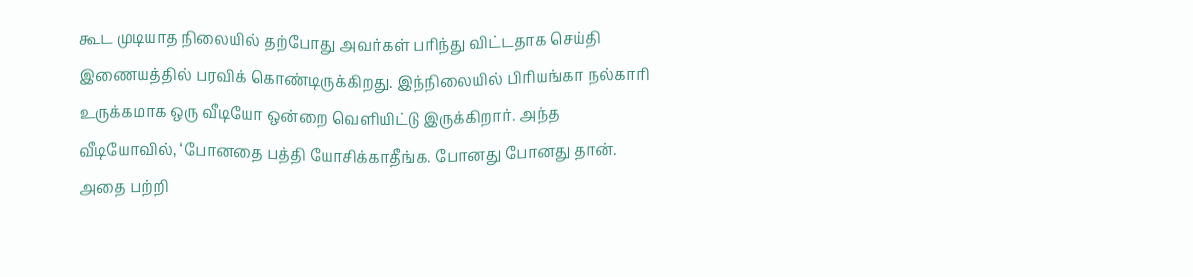கூட முடியாத நிலையில் தற்போது அவர்கள் பரிந்து விட்டதாக செய்தி இணையத்தில் பரவிக் கொண்டிருக்கிறது. இந்நிலையில் பிரியங்கா நல்காரி உருக்கமாக ஒரு வீடியோ ஒன்றை வெளியிட்டு இருக்கிறார். அந்த வீடியோவில், ‘போனதை பத்தி யோசிக்காதீங்க. போனது போனது தான். அதை பற்றி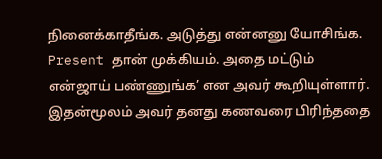நினைக்காதீங்க. அடுத்து என்னனு யோசிங்க. Present தான் முக்கியம். அதை மட்டும் என்ஜாய் பண்ணுங்க’ என அவர் கூறியுள்ளார். இதன்மூலம் அவர் தனது கணவரை பிரிந்ததை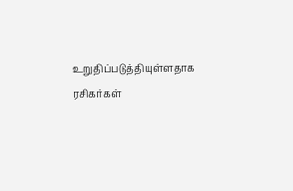உறுதிப்படுத்தியுள்ளதாக ரசிகர்கள்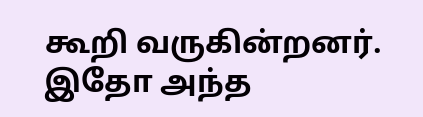கூறி வருகின்றனர். இதோ அந்த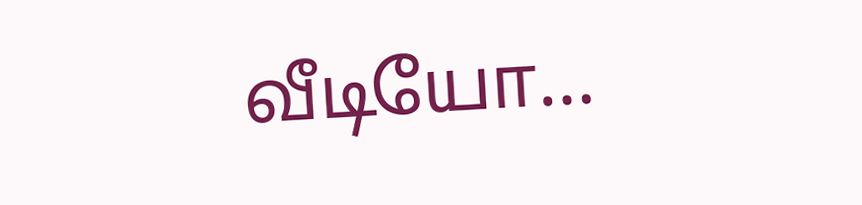வீடியோ…